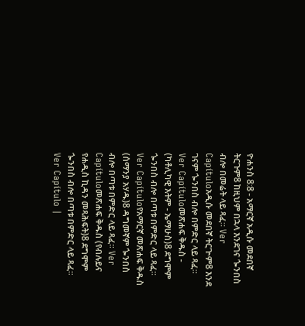ዮሐንስ 8:8 - አማርኛ አዲሱ መደበኛ ትርጉም8 ከዚህም በኋላ እንደገና ጐንበስ ብሎ በመሬት ላይ ጻፈ። Ver Capítuloአዲሱ መደበኛ ትርጒም8 እንደ ገናም ጐንበስ ብሎ በምድር ላይ ጻፈ። Ver Capítuloመጽሐፍ ቅዱስ - (ካቶሊካዊ እትም - ኤማሁስ)8 ደግሞም ጐንበስ ብሎ በጣቱ በምድር ላይ ጻፈ። Ver Capítuloየአማርኛ መጽሐፍ ቅዱስ (ሰማንያ አሃዱ)8 ዳግመኛም ጐንበስ ብሎ በጣቱ በምድር ላይ ጻፈ። Ver Capítuloመጽሐፍ ቅዱስ (የብሉይና የሐዲስ ኪዳን መጻሕፍት)8 ደግሞም ጐንበስ ብሎ በጣቱ በምድር ላይ ጻፈ። Ver Capítulo |